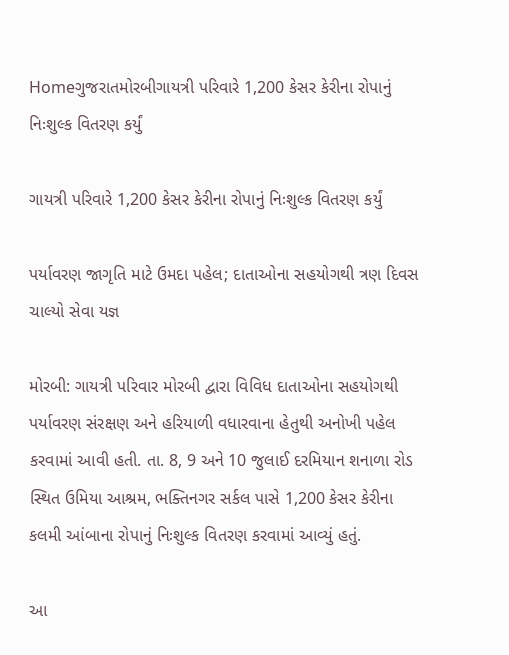Homeગુજરાતમોરબીગાયત્રી પરિવારે 1,200 કેસર કેરીના રોપાનું નિઃશુલ્ક વિતરણ કર્યું

ગાયત્રી પરિવારે 1,200 કેસર કેરીના રોપાનું નિઃશુલ્ક વિતરણ કર્યું

પર્યાવરણ જાગૃતિ માટે ઉમદા પહેલ; દાતાઓના સહયોગથી ત્રણ દિવસ ચાલ્યો સેવા યજ્ઞ

મોરબી: ગાયત્રી પરિવાર મોરબી દ્વારા વિવિધ દાતાઓના સહયોગથી પર્યાવરણ સંરક્ષણ અને હરિયાળી વધારવાના હેતુથી અનોખી પહેલ કરવામાં આવી હતી. તા. 8, 9 અને 10 જુલાઈ દરમિયાન શનાળા રોડ સ્થિત ઉમિયા આશ્રમ, ભક્તિનગર સર્કલ પાસે 1,200 કેસર કેરીના કલમી આંબાના રોપાનું નિઃશુલ્ક વિતરણ કરવામાં આવ્યું હતું.

આ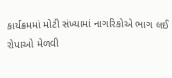કાર્યક્રમમાં મોટી સંખ્યામાં નાગરિકોએ ભાગ લઈ રોપાઓ મેળવી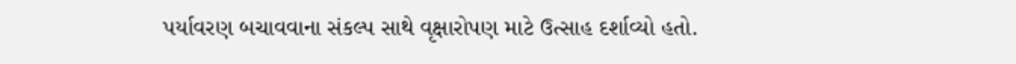પર્યાવરણ બચાવવાના સંકલ્પ સાથે વૃક્ષારોપણ માટે ઉત્સાહ દર્શાવ્યો હતો.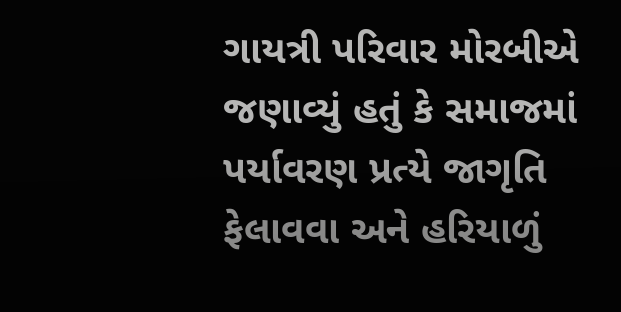ગાયત્રી પરિવાર મોરબીએ જણાવ્યું હતું કે સમાજમાં પર્યાવરણ પ્રત્યે જાગૃતિ ફેલાવવા અને હરિયાળું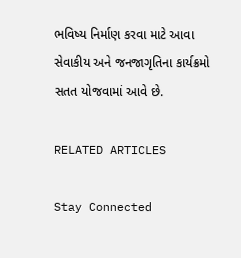ભવિષ્ય નિર્માણ કરવા માટે આવા સેવાકીય અને જનજાગૃતિના કાર્યક્રમો સતત યોજવામાં આવે છે.

RELATED ARTICLES

Stay Connected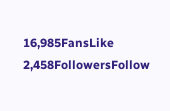16,985FansLike
2,458FollowersFollow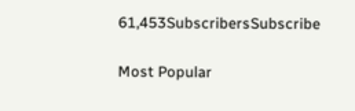61,453SubscribersSubscribe

Most Popular